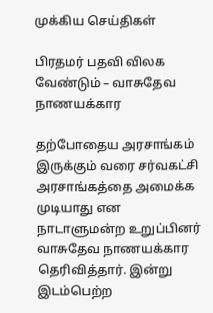முக்கிய செய்திகள்

பிரதமர் பதவி விலக வேண்டும் – வாசுதேவ நாணயக்கார

தற்போதைய அரசாங்கம் இருக்கும் வரை சர்வகட்சி அரசாங்கத்தை அமைக்க முடியாது என நாடாளுமன்ற உறுப்பினர் வாசுதேவ நாணயக்கார தெரிவித்தார். இன்று இடம்பெற்ற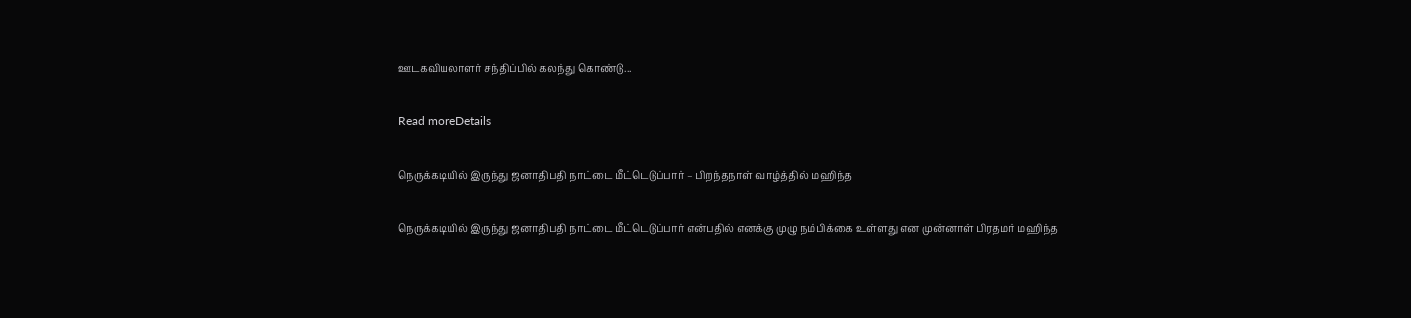ஊடகவியலாளர் சந்திப்பில் கலந்து கொண்டு...

Read moreDetails

நெருக்கடியில் இருந்து ஜனாதிபதி நாட்டை மீட்டெடுப்பார் – பிறந்தநாள் வாழ்த்தில் மஹிந்த

நெருக்கடியில் இருந்து ஜனாதிபதி நாட்டை மீட்டெடுப்பார் என்பதில் எனக்கு முழு நம்பிக்கை உள்ளது என முன்னாள் பிரதமர் மஹிந்த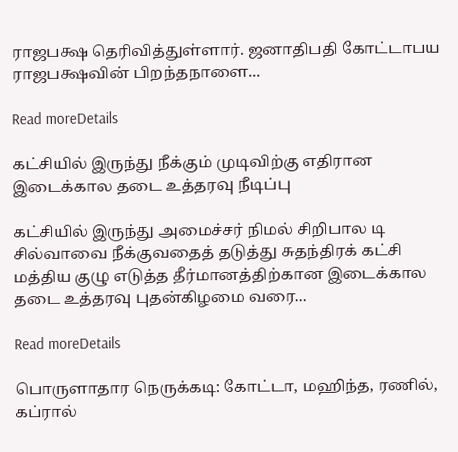ராஜபக்ஷ தெரிவித்துள்ளார். ஜனாதிபதி கோட்டாபய ராஜபக்ஷவின் பிறந்தநாளை...

Read moreDetails

கட்சியில் இருந்து நீக்கும் முடிவிற்கு எதிரான இடைக்கால தடை உத்தரவு நீடிப்பு

கட்சியில் இருந்து அமைச்சர் நிமல் சிறிபால டி சில்வாவை நீக்குவதைத் தடுத்து சுதந்திரக் கட்சி மத்திய குழு எடுத்த தீர்மானத்திற்கான இடைக்கால தடை உத்தரவு புதன்கிழமை வரை...

Read moreDetails

பொருளாதார நெருக்கடி: கோட்டா, மஹிந்த, ரணில், கப்ரால்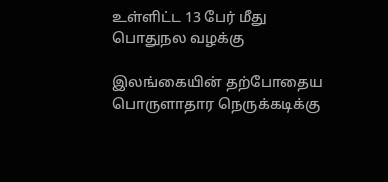உள்ளிட்ட 13 பேர் மீது பொதுநல வழக்கு

இலங்கையின் தற்போதைய பொருளாதார நெருக்கடிக்கு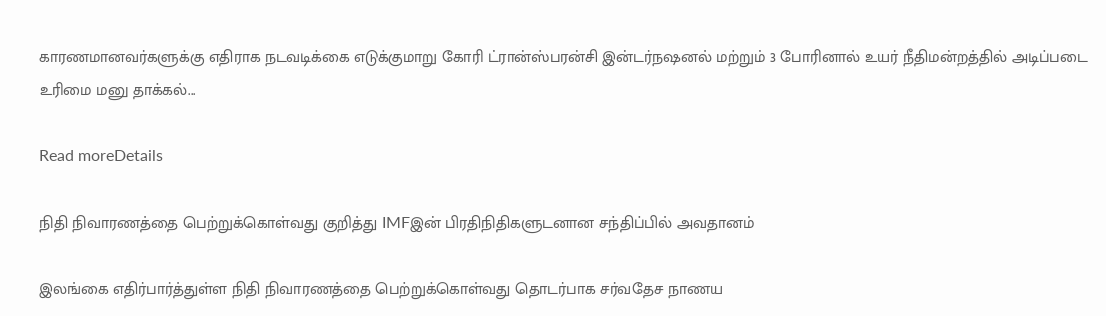காரணமானவர்களுக்கு எதிராக நடவடிக்கை எடுக்குமாறு கோரி ட்ரான்ஸ்பரன்சி இன்டர்நஷனல் மற்றும் 3 போரினால் உயர் நீதிமன்றத்தில் அடிப்படை உரிமை மனு தாக்கல்...

Read moreDetails

நிதி நிவாரணத்தை பெற்றுக்கொள்வது குறித்து IMFஇன் பிரதிநிதிகளுடனான சந்திப்பில் அவதானம்

இலங்கை எதிர்பார்த்துள்ள நிதி நிவாரணத்தை பெற்றுக்கொள்வது தொடர்பாக சர்வதேச நாணய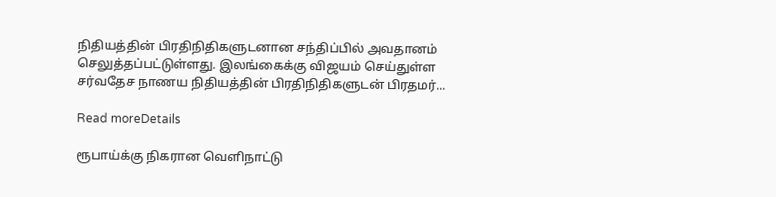நிதியத்தின் பிரதிநிதிகளுடனான சந்திப்பில் அவதானம் செலுத்தப்பட்டுள்ளது. இலங்கைக்கு விஜயம் செய்துள்ள சர்வதேச நாணய நிதியத்தின் பிரதிநிதிகளுடன் பிரதமர்...

Read moreDetails

ரூபாய்க்கு நிகரான வெளிநாட்டு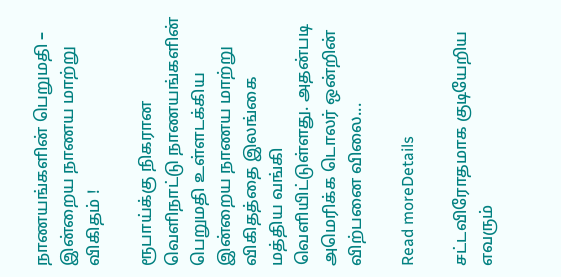நாணயங்களின் பெறுமதி – இன்றைய நாணய மாற்று விகிதம் !

ரூபாய்க்கு நிகரான வெளிநாட்டு நாணயங்களின் பெறுமதி உள்ளடக்கிய இன்றைய நாணய மாற்று விகிதத்தை இலங்கை மத்திய வங்கி வெளியிட்டுள்ளது. அதன்படி அமெரிக்க டொலர் ஒன்றின் விற்பனை விலை...

Read moreDetails

சட்டவிரோதமாக குடியேறிய எவரும்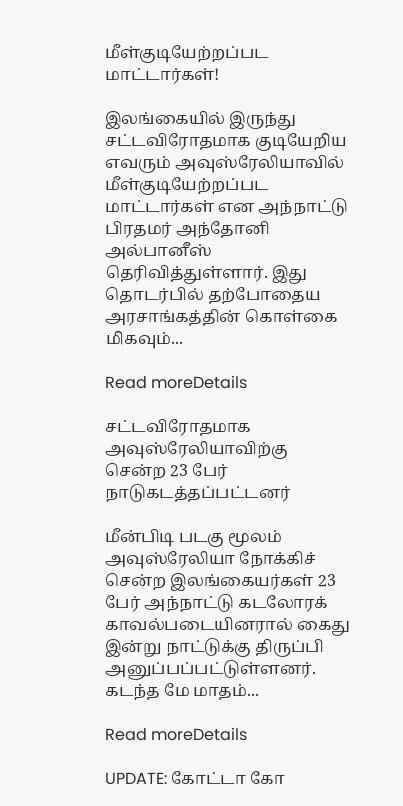மீள்குடியேற்றப்பட மாட்டார்கள்!

இலங்கையில் இருந்து சட்டவிரோதமாக குடியேறிய எவரும் அவுஸ்ரேலியாவில் மீள்குடியேற்றப்பட மாட்டார்கள் என அந்நாட்டு பிரதமர் அந்தோனி அல்பானீஸ் தெரிவித்துள்ளார். இது தொடர்பில் தற்போதைய அரசாங்கத்தின் கொள்கை மிகவும்...

Read moreDetails

சட்டவிரோதமாக அவுஸ்ரேலியாவிற்கு சென்ற 23 பேர் நாடுகடத்தப்பட்டனர்

மீன்பிடி படகு மூலம் அவுஸ்ரேலியா நோக்கிச் சென்ற இலங்கையர்கள் 23 பேர் அந்நாட்டு கடலோரக் காவல்படையினரால் கைது இன்று நாட்டுக்கு திருப்பி அனுப்பப்பட்டுள்ளனர். கடந்த மே மாதம்...

Read moreDetails

UPDATE: கோட்டா கோ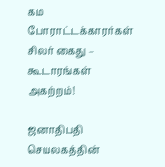கம போராட்டக்காரர்கள் சிலர் கைது – கூடாரங்கள் அகற்றம்!

ஜனாதிபதி செயலகத்தின்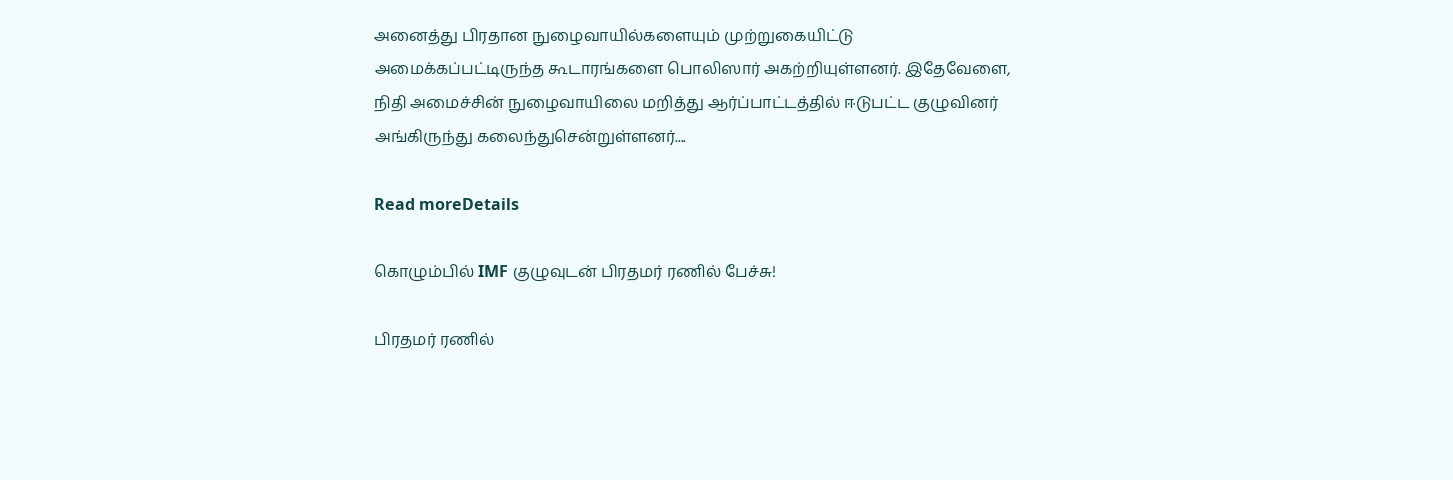அனைத்து பிரதான நுழைவாயில்களையும் முற்றுகையிட்டு அமைக்கப்பட்டிருந்த கூடாரங்களை பொலிஸார் அகற்றியுள்ளனர். இதேவேளை, நிதி அமைச்சின் நுழைவாயிலை மறித்து ஆர்ப்பாட்டத்தில் ஈடுபட்ட குழுவினர் அங்கிருந்து கலைந்துசென்றுள்ளனர்....

Read moreDetails

கொழும்பில் IMF குழுவுடன் பிரதமர் ரணில் பேச்சு!

பிரதமர் ரணில்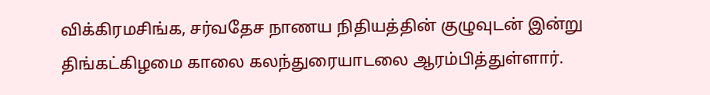விக்கிரமசிங்க, சர்வதேச நாணய நிதியத்தின் குழுவுடன் இன்று திங்கட்கிழமை காலை கலந்துரையாடலை ஆரம்பித்துள்ளார்.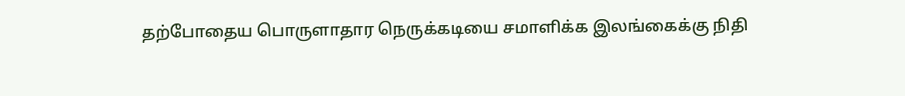தற்போதைய பொருளாதார நெருக்கடியை சமாளிக்க இலங்கைக்கு நிதி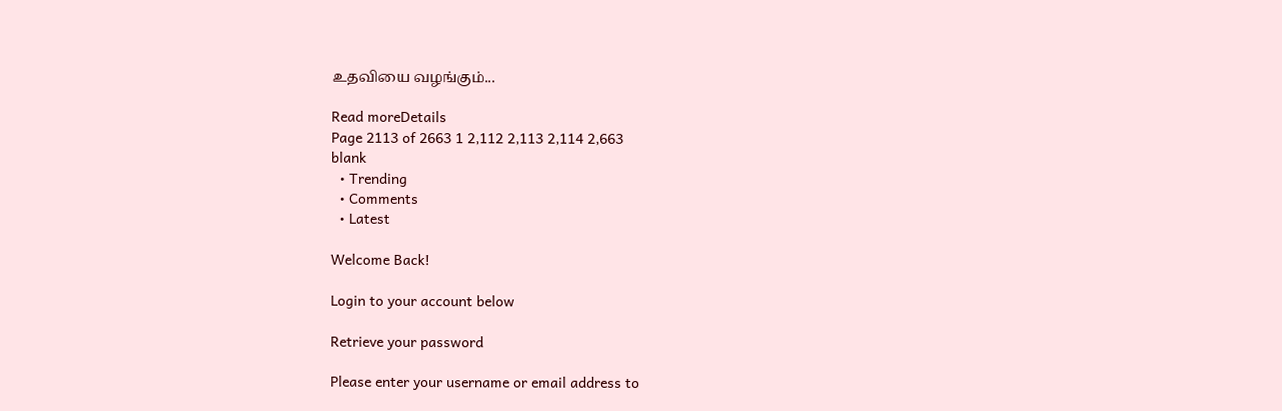உதவியை வழங்கும்...

Read moreDetails
Page 2113 of 2663 1 2,112 2,113 2,114 2,663
blank
  • Trending
  • Comments
  • Latest

Welcome Back!

Login to your account below

Retrieve your password

Please enter your username or email address to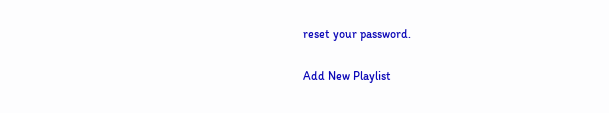reset your password.

Add New Playlist